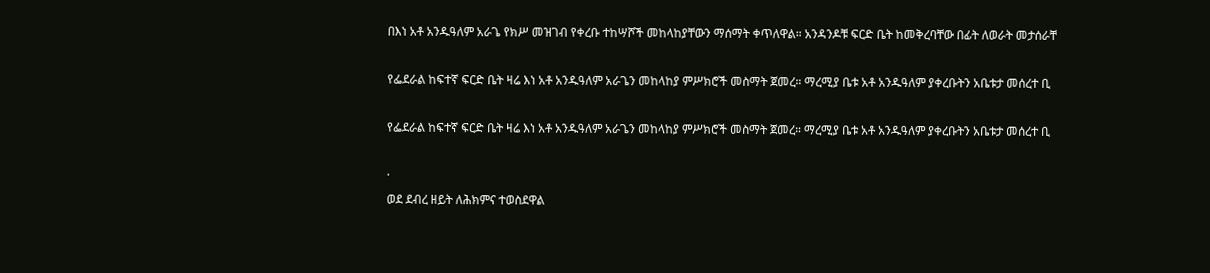በእነ አቶ አንዱዓለም አራጌ የክሥ መዝገብ የቀረቡ ተከሣሾች መከላከያቸውን ማሰማት ቀጥለዋል። አንዳንዶቹ ፍርድ ቤት ከመቅረባቸው በፊት ለወራት መታሰራቸ

የፌደራል ከፍተኛ ፍርድ ቤት ዛሬ እነ አቶ አንዱዓለም አራጌን መከላከያ ምሥክሮች መስማት ጀመረ። ማረሚያ ቤቱ አቶ አንዱዓለም ያቀረቡትን አቤቱታ መሰረተ ቢ

የፌደራል ከፍተኛ ፍርድ ቤት ዛሬ እነ አቶ አንዱዓለም አራጌን መከላከያ ምሥክሮች መስማት ጀመረ። ማረሚያ ቤቱ አቶ አንዱዓለም ያቀረቡትን አቤቱታ መሰረተ ቢ

·
ወደ ደብረ ዘይት ለሕክምና ተወስደዋል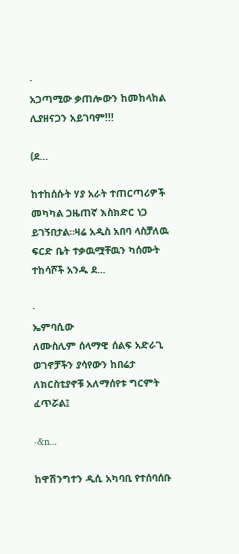·
አጋጣሚው ቃጠሎውን ከመከላከል ሊያዘናጋን አይገባም!!!

(ደ…

ከተከሰሱት ሃያ አራት ተጠርጣሪዎች መካካል ጋዜጠኛ እስክድር ነጋ ይገኝበታል።ዛሬ አዲስ አበባ ላስቻለዉ ፍርድ ቤት ተቃዉሟቸዉን ካሰሙት ተከሳሾች አንዱ ደ…

·
ኤምባሲው
ለሙስሊም ሰላማዊ ሰልፍ አድራጊ ወገኖቻችን ያሳየውን ከበሬታ ለክርስቲያኖቹ አለማሰየቱ ግርምት ፈጥሯል፤

·&n…

ከዋሽንግተን ዲሲ አካባቢ የተሰባሰቡ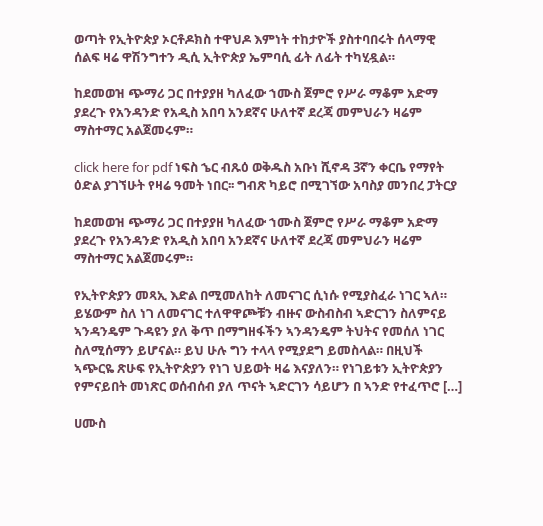ወጣት የኢትዮጵያ ኦርቶዶክስ ተዋህዶ እምነት ተከታዮች ያስተባበሩት ሰላማዊ ሰልፍ ዛሬ ዋሽንግተን ዲሲ ኢትዮጵያ ኤምባሲ ፊት ለፊት ተካሂዷል።

ከደመወዝ ጭማሪ ጋር በተያያዘ ካለፈው ኀሙስ ጀምሮ የሥራ ማቆም አድማ ያደረጉ የአንዳንድ የአዲስ አበባ አንደኛና ሁለተኛ ደረጃ መምህራን ዛሬም ማስተማር አልጀመሩም።

click here for pdf ነፍስ ኄር ብጹዕ ወቅዱስ አቡነ ሺኖዳ 3ኛን ቀርቤ የማየት ዕድል ያገኘሁት የዛሬ ዓመት ነበር፡፡ ግብጽ ካይሮ በሚገኘው አባስያ መንበረ ፓትርያ

ከደመወዝ ጭማሪ ጋር በተያያዘ ካለፈው ኀሙስ ጀምሮ የሥራ ማቆም አድማ ያደረጉ የአንዳንድ የአዲስ አበባ አንደኛና ሁለተኛ ደረጃ መምህራን ዛሬም ማስተማር አልጀመሩም።

የኢትዮጵያን መጻኢ እድል በሚመለከት ለመናገር ሲነሱ የሚያስፈራ ነገር ኣለ። ይሄውም ስለ ነገ ለመናገር ተለዋዋጮቹን ብዙና ውስብስብ ኣድርገን ስለምናይ ኣንዳንዴም ጉዳዩን ያለ ቅጥ በማግዘፋችን ኣንዳንዴም ትህትና የመሰለ ነገር ስለሚሰማን ይሆናል። ይህ ሁሉ ግን ተላላ የሚያደግ ይመስላል። በዚህች ኣጭርዬ ጽሁፍ የኢትዮጵያን የነገ ህይወት ዛሬ እናያለን። የነገይቱን ኢትዮጵያን የምናይበት መነጽር ወሰብሰብ ያለ ጥናት ኣድርገን ሳይሆን በ ኣንድ የተፈጥሮ […]

ሀሙስ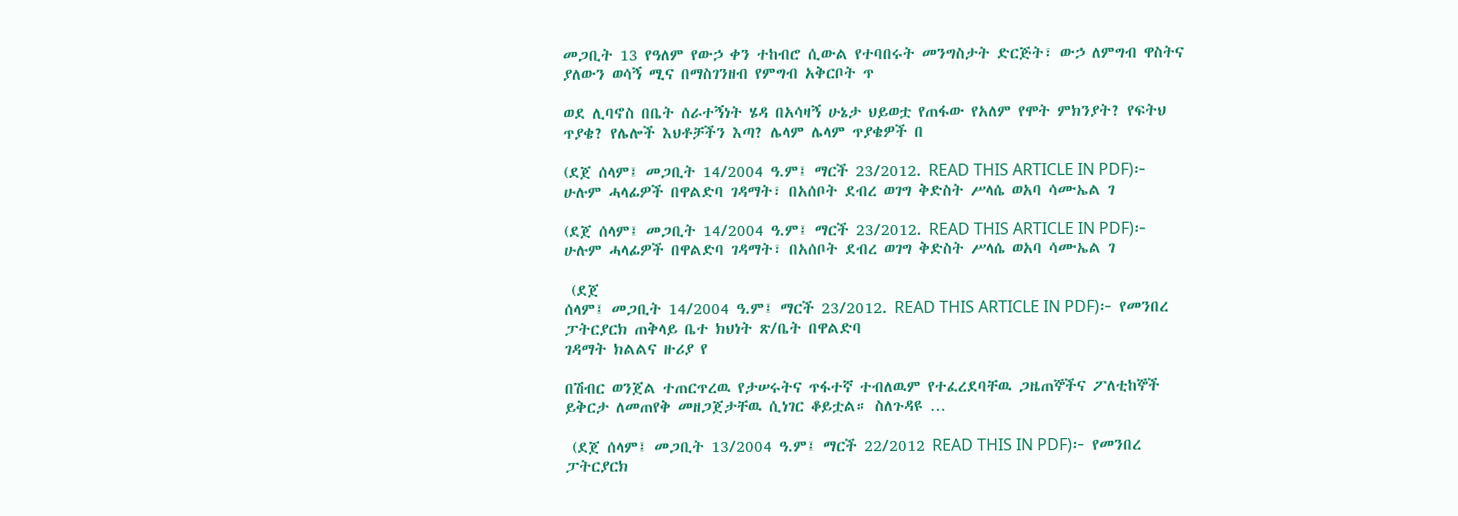መጋቢት 13 የዓለም የውኃ ቀን ተከብሮ ሲውል የተባበሩት መንግስታት ድርጅት፣ ውኃ ለምግብ ዋስትና ያለውን ወሳኝ ሚና በማስገንዘብ የምግብ አቅርቦት ጥ

ወደ ሊባኖስ በቤት ሰራተኝነት ሄዳ በአሳዛኝ ሁኔታ ህይወቷ የጠፋው የአለም የሞት ምክንያት? የፍትህ ጥያቄ? የሌሎች እህቶቻችን እጣ? ሌላም ሌላም ጥያቄዎች በ

(ደጀ ሰላም፤ መጋቢት 14/2004 ዓ.ም፤ ማርች 23/2012. READ THIS ARTICLE IN PDF)፦ ሁሉም ሓላፊዎች በዋልድባ ገዳማት፣ በአሰቦት ደብረ ወገግ ቅድስት ሥላሴ ወአባ ሳሙኤል ገ

(ደጀ ሰላም፤ መጋቢት 14/2004 ዓ.ም፤ ማርች 23/2012. READ THIS ARTICLE IN PDF)፦ ሁሉም ሓላፊዎች በዋልድባ ገዳማት፣ በአሰቦት ደብረ ወገግ ቅድስት ሥላሴ ወአባ ሳሙኤል ገ

 (ደጀ
ሰላም፤ መጋቢት 14/2004 ዓ.ም፤ ማርች 23/2012. READ THIS ARTICLE IN PDF)፦ የመንበረ ፓትርያርክ ጠቅላይ ቤተ ክህነት ጽ/ቤት በዋልድባ
ገዳማት ክልልና ዙሪያ የ

በሽብር ወንጀል ተጠርጥረዉ የታሠሩትና ጥፋተኛ ተብለዉም የተፈረደባቸዉ ጋዜጠኞችና ፖለቲከኞች ይቅርታ ለመጠየቅ መዘጋጀታቸዉ ሲነገር ቆይቷል። ስለጉዳዩ …

 (ደጀ ሰላም፤ መጋቢት 13/2004 ዓ.ም፤ ማርች 22/2012 READ THIS IN PDF)፦ የመንበረ ፓትርያርክ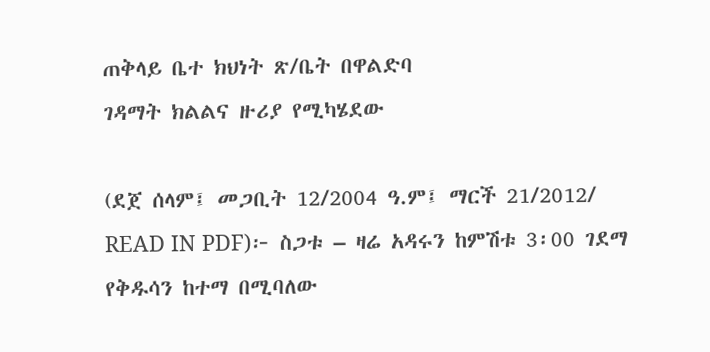ጠቅላይ ቤተ ክህነት ጽ/ቤት በዋልድባ
ገዳማት ክልልና ዙሪያ የሚካሄደው

(ደጀ ሰላም፤ መጋቢት 12/2004 ዓ.ም፤ ማርች 21/2012/ READ IN PDF)፦ ስጋቱ – ዛሬ አዳሩን ከምሽቱ 3፡00 ገደማ የቅዱሳን ከተማ በሚባለው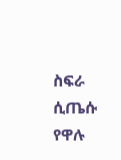ስፍራ ሲጤሱ የዋሉ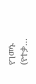የገመኑ (የተቃ…